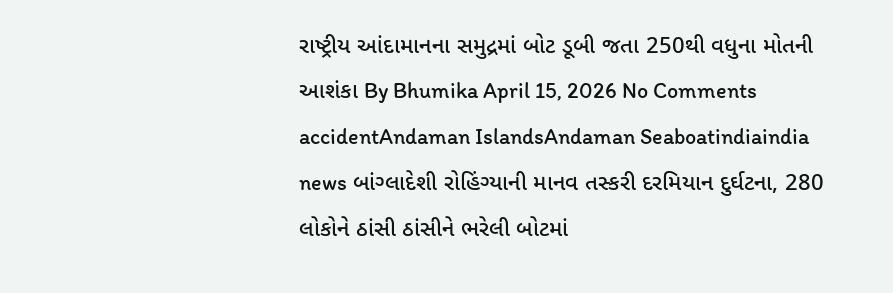રાષ્ટ્રીય આંદામાનના સમુદ્રમાં બોટ ડૂબી જતા 250થી વધુના મોતની આશંકા By Bhumika April 15, 2026 No Comments accidentAndaman IslandsAndaman Seaboatindiaindia news બાંગ્લાદેશી રોહિંગ્યાની માનવ તસ્કરી દરમિયાન દુર્ઘટના, 280 લોકોને ઠાંસી ઠાંસીને ભરેલી બોટમાં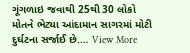ગૂંગળાઇ જવાથી 25થી 30 લોકો મોતને ભેટ્યા આંદામાન સાગરમાં મોટી દુર્ઘટના સર્જાઈ છે.… View More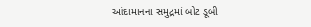આંદામાનના સમુદ્રમાં બોટ ડૂબી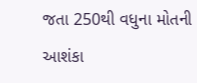જતા 250થી વધુના મોતની આશંકા